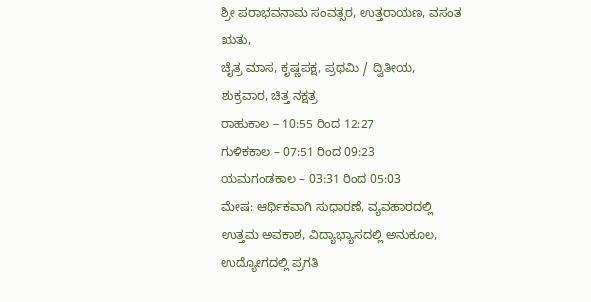ಶ್ರೀ ಪರಾಭವನಾಮ ಸಂವತ್ಸರ, ಉತ್ತರಾಯಣ, ವಸಂತ ಋತು,
ಚೈತ್ರ ಮಾಸ, ಕೃಷ್ಣಪಕ್ಷ, ಪ್ರಥಮಿ / ದ್ವಿತೀಯ,
ಶುಕ್ರವಾರ, ಚಿತ್ತ ನಕ್ಷತ್ರ
ರಾಹುಕಾಲ – 10:55 ರಿಂದ 12:27
ಗುಳಿಕಕಾಲ – 07:51 ರಿಂದ 09:23
ಯಮಗಂಡಕಾಲ – 03:31 ರಿಂದ 05:03
ಮೇಷ: ಆರ್ಥಿಕವಾಗಿ ಸುಧಾರಣೆ, ವ್ಯವಹಾರದಲ್ಲಿ ಉತ್ತಮ ಅವಕಾಶ, ವಿದ್ಯಾಭ್ಯಾಸದಲ್ಲಿ ಅನುಕೂಲ, ಉದ್ಯೋಗದಲ್ಲಿ ಪ್ರಗತಿ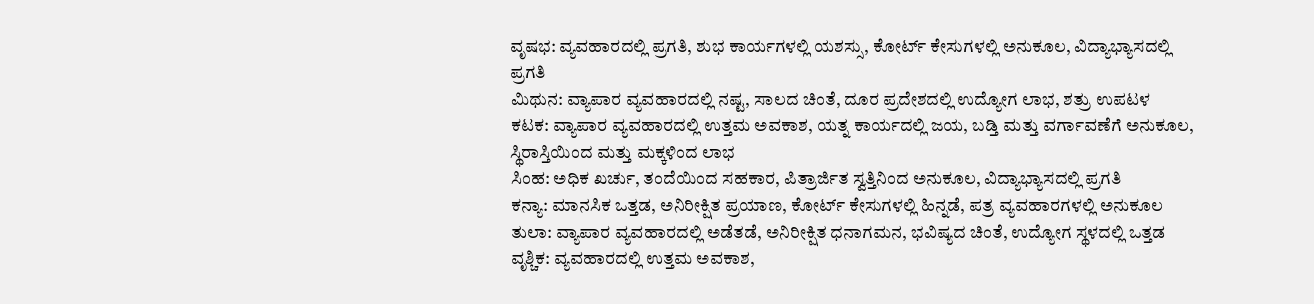ವೃಷಭ: ವ್ಯವಹಾರದಲ್ಲಿ ಪ್ರಗತಿ, ಶುಭ ಕಾರ್ಯಗಳಲ್ಲಿ ಯಶಸ್ಸು, ಕೋರ್ಟ್ ಕೇಸುಗಳಲ್ಲಿ ಅನುಕೂಲ, ವಿದ್ಯಾಭ್ಯಾಸದಲ್ಲಿ ಪ್ರಗತಿ
ಮಿಥುನ: ವ್ಯಾಪಾರ ವ್ಯವಹಾರದಲ್ಲಿ ನಷ್ಟ, ಸಾಲದ ಚಿಂತೆ, ದೂರ ಪ್ರದೇಶದಲ್ಲಿ ಉದ್ಯೋಗ ಲಾಭ, ಶತ್ರು ಉಪಟಳ
ಕಟಕ: ವ್ಯಾಪಾರ ವ್ಯವಹಾರದಲ್ಲಿ ಉತ್ತಮ ಅವಕಾಶ, ಯತ್ನ ಕಾರ್ಯದಲ್ಲಿ ಜಯ, ಬಡ್ತಿ ಮತ್ತು ವರ್ಗಾವಣೆಗೆ ಅನುಕೂಲ, ಸ್ಥಿರಾಸ್ತಿಯಿಂದ ಮತ್ತು ಮಕ್ಕಳಿಂದ ಲಾಭ
ಸಿಂಹ: ಅಧಿಕ ಖರ್ಚು, ತಂದೆಯಿಂದ ಸಹಕಾರ, ಪಿತ್ರಾರ್ಜಿತ ಸ್ವತ್ತಿನಿಂದ ಅನುಕೂಲ, ವಿದ್ಯಾಭ್ಯಾಸದಲ್ಲಿ ಪ್ರಗತಿ
ಕನ್ಯಾ: ಮಾನಸಿಕ ಒತ್ತಡ, ಅನಿರೀಕ್ಷಿತ ಪ್ರಯಾಣ, ಕೋರ್ಟ್ ಕೇಸುಗಳಲ್ಲಿ ಹಿನ್ನಡೆ, ಪತ್ರ ವ್ಯವಹಾರಗಳಲ್ಲಿ ಅನುಕೂಲ
ತುಲಾ: ವ್ಯಾಪಾರ ವ್ಯವಹಾರದಲ್ಲಿ ಅಡೆತಡೆ, ಅನಿರೀಕ್ಷಿತ ಧನಾಗಮನ, ಭವಿಷ್ಯದ ಚಿಂತೆ, ಉದ್ಯೋಗ ಸ್ಥಳದಲ್ಲಿ ಒತ್ತಡ
ವೃಶ್ಚಿಕ: ವ್ಯವಹಾರದಲ್ಲಿ ಉತ್ತಮ ಅವಕಾಶ,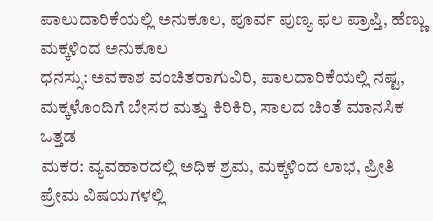ಪಾಲುದಾರಿಕೆಯಲ್ಲಿ ಅನುಕೂಲ, ಪೂರ್ವ ಪುಣ್ಯ ಫಲ ಪ್ರಾಪ್ತಿ, ಹೆಣ್ಣು ಮಕ್ಕಳಿಂದ ಅನುಕೂಲ
ಧನಸ್ಸು: ಅವಕಾಶ ವಂಚಿತರಾಗುವಿರಿ, ಪಾಲದಾರಿಕೆಯಲ್ಲಿ ನಷ್ಟ, ಮಕ್ಕಳೊಂದಿಗೆ ಬೇಸರ ಮತ್ತು ಕಿರಿಕಿರಿ, ಸಾಲದ ಚಿಂತೆ ಮಾನಸಿಕ ಒತ್ತಡ
ಮಕರ: ವ್ಯವಹಾರದಲ್ಲಿ ಅಧಿಕ ಶ್ರಮ, ಮಕ್ಕಳಿಂದ ಲಾಭ, ಪ್ರೀತಿ ಪ್ರೇಮ ವಿಷಯಗಳಲ್ಲಿ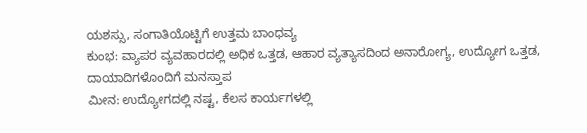ಯಶಸ್ಸು, ಸಂಗಾತಿಯೊಟ್ಟಿಗೆ ಉತ್ತಮ ಬಾಂಧವ್ಯ
ಕುಂಭ: ವ್ಯಾಪರ ವ್ಯವಹಾರದಲ್ಲಿ ಅಧಿಕ ಒತ್ತಡ, ಆಹಾರ ವ್ಯತ್ಯಾಸದಿಂದ ಅನಾರೋಗ್ಯ, ಉದ್ಯೋಗ ಒತ್ತಡ, ದಾಯಾದಿಗಳೊಂದಿಗೆ ಮನಸ್ತಾಪ
ಮೀನ: ಉದ್ಯೋಗದಲ್ಲಿ ನಷ್ಟ, ಕೆಲಸ ಕಾರ್ಯಗಳಲ್ಲಿ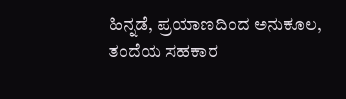ಹಿನ್ನಡೆ, ಪ್ರಯಾಣದಿಂದ ಅನುಕೂಲ, ತಂದೆಯ ಸಹಕಾರ